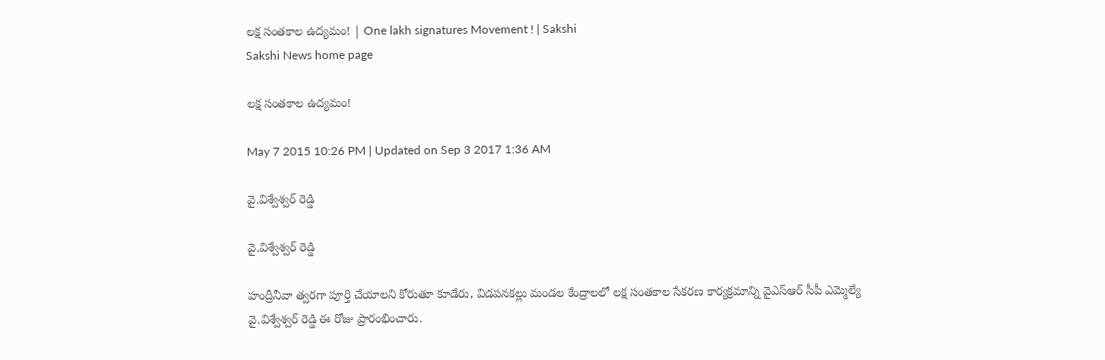లక్ష సంతకాల ఉద్యమం! | One lakh signatures Movement ! | Sakshi
Sakshi News home page

లక్ష సంతకాల ఉద్యమం!

May 7 2015 10:26 PM | Updated on Sep 3 2017 1:36 AM

వై.విశ్వేశ్వర్ రెడ్డి

వై.విశ్వేశ్వర్ రెడ్డి

హంద్రీనీవా త్వరగా పూర్తి చేయాలని కోరుతూ కూడేరు, విడపనకల్లు మండల కేంద్రాలలో లక్ష సంతకాల సేకరణ కార్యక్రమాన్ని వైఎస్ఆర్ సీపీ ఎమ్మెల్యే వై.విశ్వేశ్వర్ రెడ్డి ఈ రోజు ప్రారంభించారు.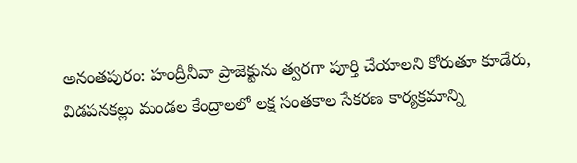అనంతపురం: హంద్రీనీవా ప్రాజెక్టును త్వరగా పూర్తి చేయాలని కోరుతూ కూడేరు, విడపనకల్లు మండల కేంద్రాలలో లక్ష సంతకాల సేకరణ కార్యక్రమాన్ని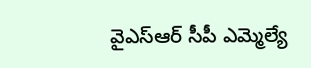వైఎస్ఆర్ సీపీ ఎమ్మెల్యే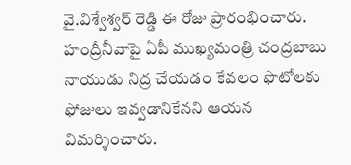వై.విశ్వేశ్వర్ రెడ్డి ఈ రోజు ప్రారంభించారు. హంద్రీనీవాపై ఏపీ ముఖ్యమంత్రి చంద్రబాబు నాయుడు నిద్ర చేయడం కేవలం ఫొటోలకు ఫోజులు ఇవ్వడానికేనని ఆయన విమర్శించారు.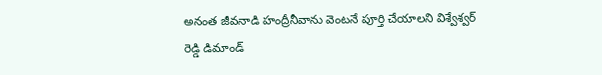అనంత జీవనాడి హంద్రీనీవాను వెంటనే పూర్తి చేయాలని విశ్వేశ్వర్ రెడ్డి డిమాండ్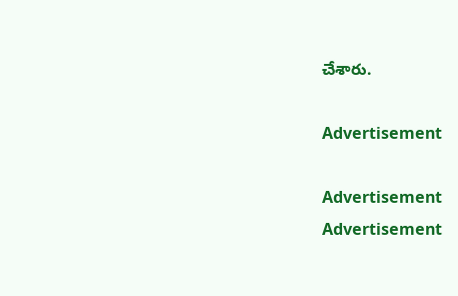చేశారు.

Advertisement

Advertisement
Advertisement